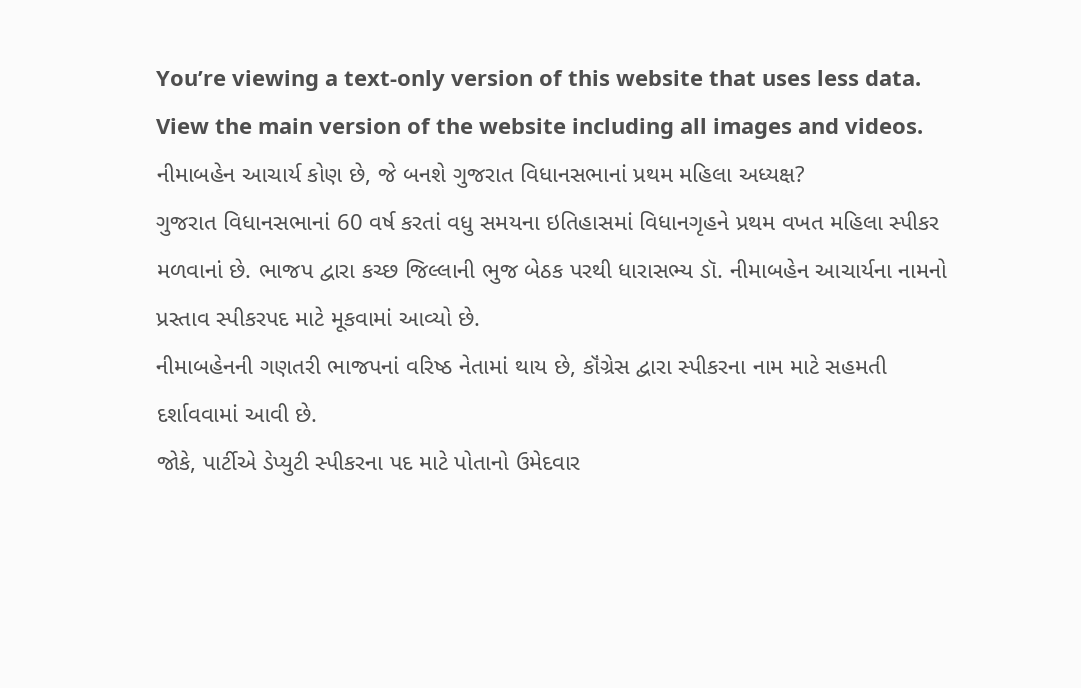You’re viewing a text-only version of this website that uses less data. View the main version of the website including all images and videos.
નીમાબહેન આચાર્ય કોણ છે, જે બનશે ગુજરાત વિધાનસભાનાં પ્રથમ મહિલા અધ્યક્ષ?
ગુજરાત વિધાનસભાનાં 60 વર્ષ કરતાં વધુ સમયના ઇતિહાસમાં વિધાનગૃહને પ્રથમ વખત મહિલા સ્પીકર મળવાનાં છે. ભાજપ દ્વારા કચ્છ જિલ્લાની ભુજ બેઠક પરથી ધારાસભ્ય ડૉ. નીમાબહેન આચાર્યના નામનો પ્રસ્તાવ સ્પીકરપદ માટે મૂકવામાં આવ્યો છે.
નીમાબહેનની ગણતરી ભાજપનાં વરિષ્ઠ નેતામાં થાય છે, કૉંગ્રેસ દ્વારા સ્પીકરના નામ માટે સહમતી દર્શાવવામાં આવી છે.
જોકે, પાર્ટીએ ડેપ્યુટી સ્પીકરના પદ માટે પોતાનો ઉમેદવાર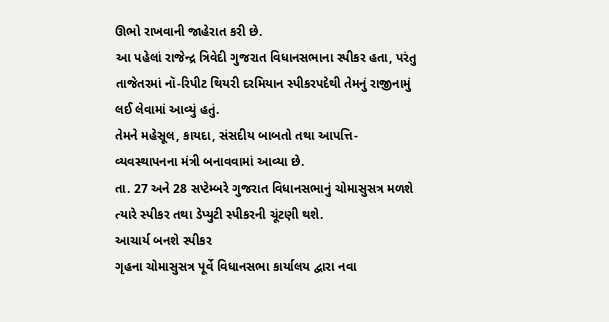ઊભો રાખવાની જાહેરાત કરી છે.
આ પહેલાં રાજેન્દ્ર ત્રિવેદી ગુજરાત વિધાનસભાના સ્પીકર હતા, પરંતુ તાજેતરમાં નૉ-રિપીટ થિયરી દરમિયાન સ્પીકરપદેથી તેમનું રાજીનામું લઈ લેવામાં આવ્યું હતું.
તેમને મહેસૂલ, કાયદા, સંસદીય બાબતો તથા આપત્તિ-વ્યવસ્થાપનના મંત્રી બનાવવામાં આવ્યા છે.
તા. 27 અને 28 સપ્ટેમ્બરે ગુજરાત વિધાનસભાનું ચોમાસુસત્ર મળશે ત્યારે સ્પીકર તથા ડેપ્યુટી સ્પીકરની ચૂંટણી થશે.
આચાર્ય બનશે સ્પીકર
ગૃહના ચોમાસુસત્ર પૂર્વે વિધાનસભા કાર્યાલય દ્વારા નવા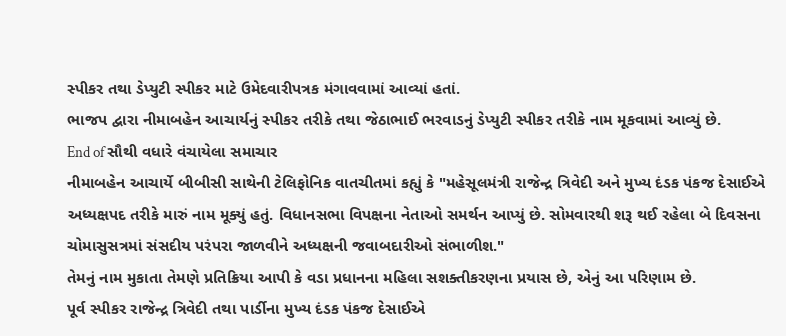સ્પીકર તથા ડેપ્યુટી સ્પીકર માટે ઉમેદવારીપત્રક મંગાવવામાં આવ્યાં હતાં.
ભાજપ દ્વારા નીમાબહેન આચાર્યનું સ્પીકર તરીકે તથા જેઠાભાઈ ભરવાડનું ડેપ્યુટી સ્પીકર તરીકે નામ મૂકવામાં આવ્યું છે.
End of સૌથી વધારે વંચાયેલા સમાચાર
નીમાબહેન આચાર્યે બીબીસી સાથેની ટેલિફોનિક વાતચીતમાં કહ્યું કે "મહેસૂલમંત્રી રાજેન્દ્ર ત્રિવેદી અને મુખ્ય દંડક પંકજ દેસાઈએ અધ્યક્ષપદ તરીકે મારું નામ મૂક્યું હતું. વિધાનસભા વિપક્ષના નેતાઓ સમર્થન આપ્યું છે. સોમવારથી શરૂ થઈ રહેલા બે દિવસના ચોમાસુસત્રમાં સંસદીય પરંપરા જાળવીને અધ્યક્ષની જવાબદારીઓ સંભાળીશ."
તેમનું નામ મુકાતા તેમણે પ્રતિક્રિયા આપી કે વડા પ્રધાનના મહિલા સશક્તીકરણના પ્રયાસ છે, એનું આ પરિણામ છે.
પૂર્વ સ્પીકર રાજેન્દ્ર ત્રિવેદી તથા પાર્ડીના મુખ્ય દંડક પંકજ દેસાઈએ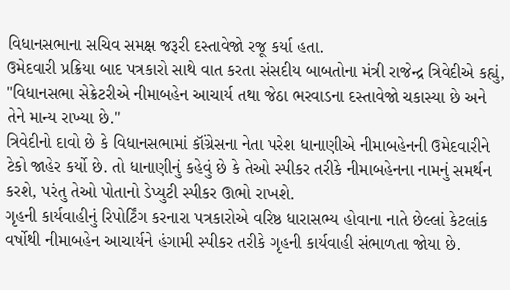વિધાનસભાના સચિવ સમક્ષ જરૂરી દસ્તાવેજો રજૂ કર્યા હતા.
ઉમેદવારી પ્રક્રિયા બાદ પત્રકારો સાથે વાત કરતા સંસદીય બાબતોના મંત્રી રાજેન્દ્ર ત્રિવેદીએ કહ્યું, "વિધાનસભા સેક્રેટરીએ નીમાબહેન આચાર્ય તથા જેઠા ભરવાડના દસ્તાવેજો ચકાસ્યા છે અને તેને માન્ય રાખ્યા છે."
ત્રિવેદીનો દાવો છે કે વિધાનસભામાં કૉંગ્રેસના નેતા પરેશ ધાનાણીએ નીમાબહેનની ઉમેદવારીને ટેકો જાહેર કર્યો છે. તો ધાનાણીનું કહેવું છે કે તેઓ સ્પીકર તરીકે નીમાબહેનના નામનું સમર્થન કરશે, પરંતુ તેઓ પોતાનો ડેપ્યુટી સ્પીકર ઊભો રાખશે.
ગૃહની કાર્યવાહીનું રિપોર્ટિંગ કરનારા પત્રકારોએ વરિષ્ઠ ધારાસભ્ય હોવાના નાતે છેલ્લાં કેટલાંક વર્ષોથી નીમાબહેન આચાર્યને હંગામી સ્પીકર તરીકે ગૃહની કાર્યવાહી સંભાળતા જોયા છે.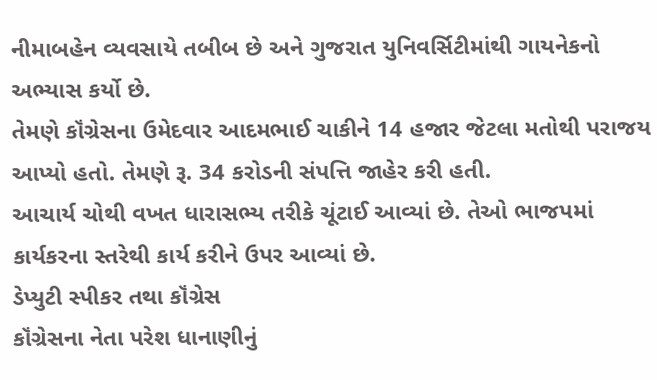નીમાબહેન વ્યવસાયે તબીબ છે અને ગુજરાત યુનિવર્સિટીમાંથી ગાયનેકનો અભ્યાસ કર્યો છે.
તેમણે કૉંગ્રેસના ઉમેદવાર આદમભાઈ ચાકીને 14 હજાર જેટલા મતોથી પરાજય આપ્યો હતો. તેમણે રૂ. 34 કરોડની સંપત્તિ જાહેર કરી હતી.
આચાર્ય ચોથી વખત ધારાસભ્ય તરીકે ચૂંટાઈ આવ્યાં છે. તેઓ ભાજપમાં કાર્યકરના સ્તરેથી કાર્ય કરીને ઉપર આવ્યાં છે.
ડેપ્યુટી સ્પીકર તથા કૉંગ્રેસ
કૉંગ્રેસના નેતા પરેશ ધાનાણીનું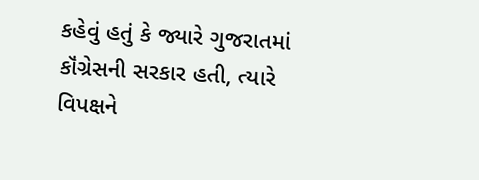કહેવું હતું કે જ્યારે ગુજરાતમાં કૉંગ્રેસની સરકાર હતી, ત્યારે વિપક્ષને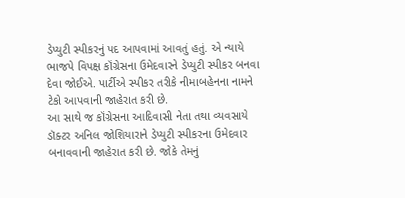ડેપ્યુટી સ્પીકરનું પદ આપવામાં આવતું હતું. એ ન્યાયે ભાજપે વિપક્ષ કૉંગ્રેસના ઉમેદવારને ડેપ્યુટી સ્પીકર બનવા દેવા જોઈએ. પાર્ટીએ સ્પીકર તરીકે નીમાબહેનના નામને ટેકો આપવાની જાહેરાત કરી છે.
આ સાથે જ કૉંગ્રેસના આદિવાસી નેતા તથા વ્યવસાયે ડૉક્ટર અનિલ જોશિયારાને ડેપ્યુટી સ્પીકરના ઉમેદવાર બનાવવાની જાહેરાત કરી છે. જોકે તેમનું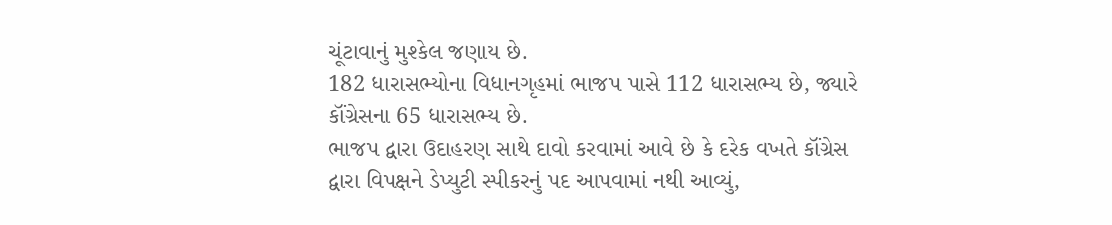ચૂંટાવાનું મુશ્કેલ જણાય છે.
182 ધારાસભ્યોના વિધાનગૃહમાં ભાજપ પાસે 112 ધારાસભ્ય છે, જ્યારે કૉંગ્રેસના 65 ધારાસભ્ય છે.
ભાજપ દ્વારા ઉદાહરણ સાથે દાવો કરવામાં આવે છે કે દરેક વખતે કૉંગ્રેસ દ્વારા વિપક્ષને ડેપ્યુટી સ્પીકરનું પદ આપવામાં નથી આવ્યું,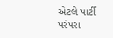એટલે પાર્ટી પરંપરા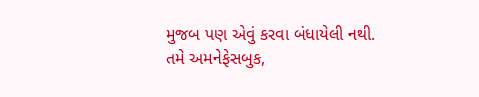મુજબ પણ એવું કરવા બંધાયેલી નથી.
તમે અમનેફેસબુક,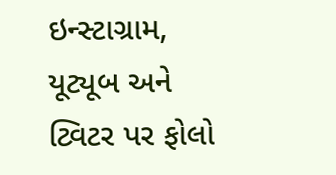ઇન્સ્ટાગ્રામ, યૂટ્યૂબ અને ટ્વિટર પર ફોલો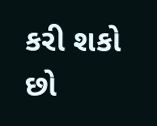કરી શકો છો